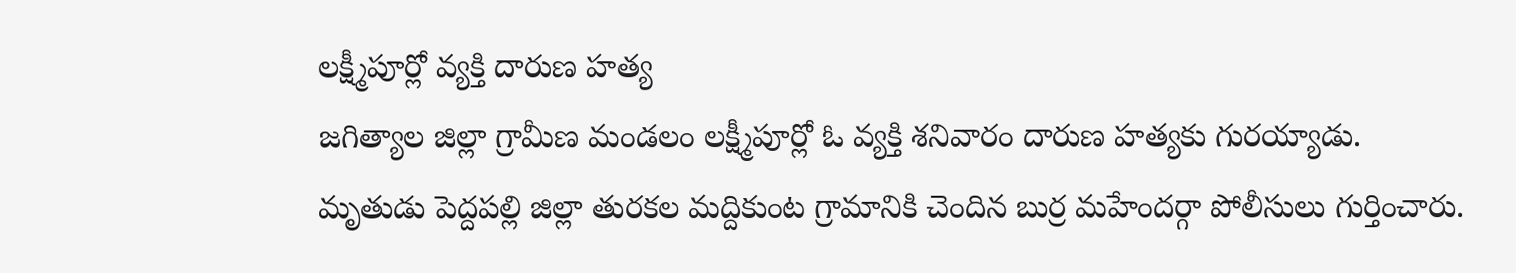లక్ష్మీపూర్లో వ్యక్తి దారుణ హత్య
జగిత్యాల జిల్లా గ్రామీణ మండలం లక్ష్మీపూర్లో ఓ వ్యక్తి శనివారం దారుణ హత్యకు గురయ్యాడు. మృతుడు పెద్దపల్లి జిల్లా తురకల మద్దికుంట గ్రామానికి చెందిన బుర్ర మహేందర్గా పోలీసులు గుర్తించారు.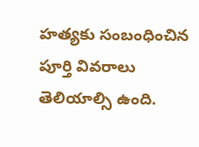హత్యకు సంబంధించిన పూర్తి వివరాలు తెలియాల్సి ఉంది.